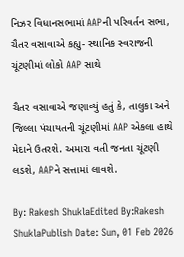નિઝર વિધાનસભામાં AAPની પરિવર્તન સભા, ચૈતર વસાવાએ કહ્યુ- સ્થાનિક સ્વરાજની ચૂંટણીમાં લોકો AAP સાથે

ચૈતર વસાવાએ જણાવ્યું હતું કે, તાલુકા અને જિલ્લા પંચાયતની ચૂંટણીમાં AAP એકલા હાથે મેદાને ઉતરશે. અમારા વતી જનતા ચૂંટણી લડશે, AAPને સત્તામાં લાવશે.

By: Rakesh ShuklaEdited By:Rakesh ShuklaPublish Date: Sun, 01 Feb 2026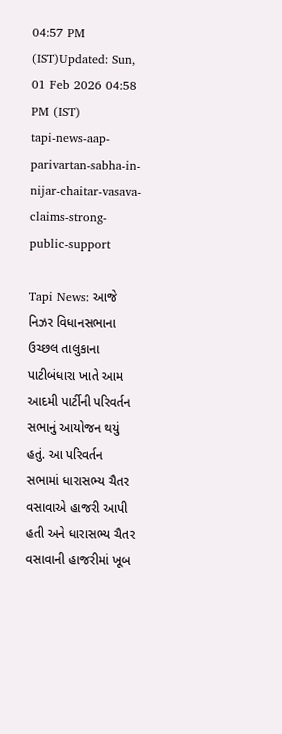04:57 PM (IST)Updated: Sun, 01 Feb 2026 04:58 PM (IST)
tapi-news-aap-parivartan-sabha-in-nijar-chaitar-vasava-claims-strong-public-support

Tapi News: આજે નિઝર વિધાનસભાના ઉચ્છલ તાલુકાના પાટીબંધારા ખાતે આમ આદમી પાર્ટીની પરિવર્તન સભાનું આયોજન થયું હતું. આ પરિવર્તન સભામાં ધારાસભ્ય ચૈતર વસાવાએ હાજરી આપી હતી અને ધારાસભ્ય ચૈતર વસાવાની હાજરીમાં ખૂબ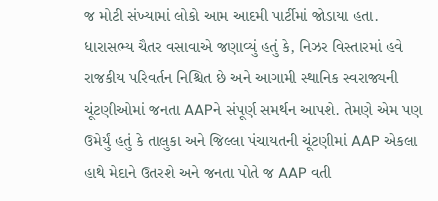જ મોટી સંખ્યામાં લોકો આમ આદમી પાર્ટીમાં જોડાયા હતા. ધારાસભ્ય ચૈતર વસાવાએ જણાવ્યું હતું કે, નિઝર વિસ્તારમાં હવે રાજકીય પરિવર્તન નિશ્ચિત છે અને આગામી સ્થાનિક સ્વરાજ્યની ચૂંટણીઓમાં જનતા AAPને સંપૂર્ણ સમર્થન આપશે. તેમણે એમ પણ ઉમેર્યું હતું કે તાલુકા અને જિલ્લા પંચાયતની ચૂંટણીમાં AAP એકલા હાથે મેદાને ઉતરશે અને જનતા પોતે જ AAP વતી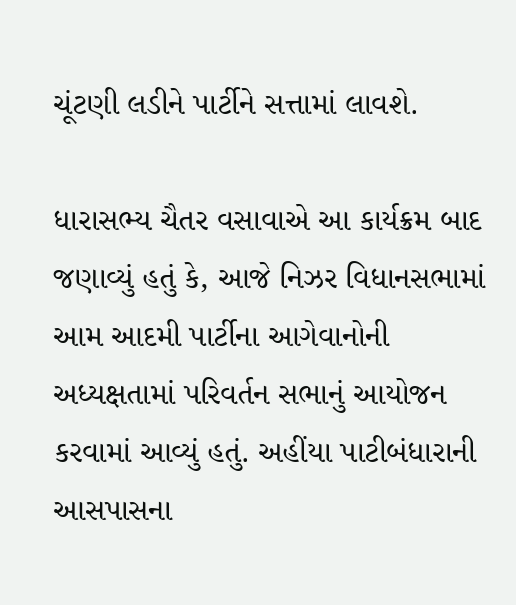ચૂંટણી લડીને પાર્ટીને સત્તામાં લાવશે.

ધારાસભ્ય ચૈતર વસાવાએ આ કાર્યક્રમ બાદ જણાવ્યું હતું કે, આજે નિઝર વિધાનસભામાં આમ આદમી પાર્ટીના આગેવાનોની અધ્યક્ષતામાં પરિવર્તન સભાનું આયોજન કરવામાં આવ્યું હતું. અહીંયા પાટીબંધારાની આસપાસના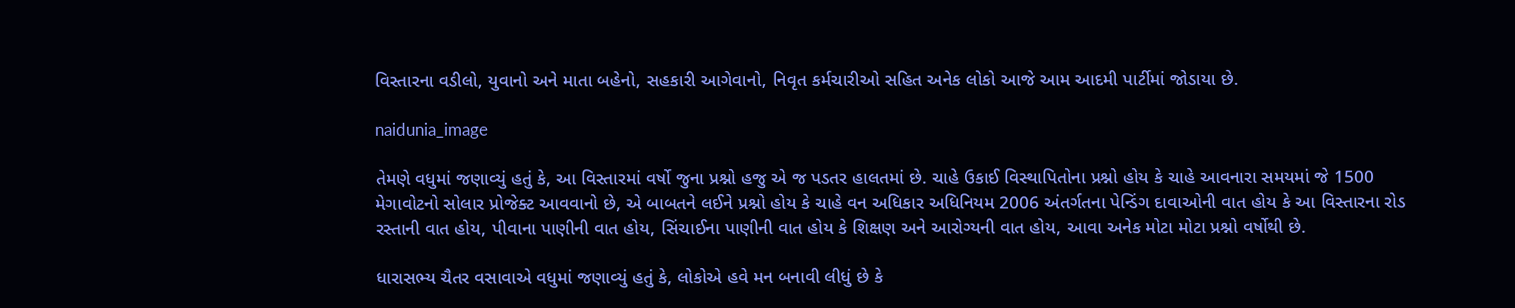વિસ્તારના વડીલો, યુવાનો અને માતા બહેનો, સહકારી આગેવાનો, નિવૃત કર્મચારીઓ સહિત અનેક લોકો આજે આમ આદમી પાર્ટીમાં જોડાયા છે.

naidunia_image

તેમણે વધુમાં જણાવ્યું હતું કે, આ વિસ્તારમાં વર્ષો જુના પ્રશ્નો હજુ એ જ પડતર હાલતમાં છે. ચાહે ઉકાઈ વિસ્થાપિતોના પ્રશ્નો હોય કે ચાહે આવનારા સમયમાં જે 1500 મેગાવોટનો સોલાર પ્રોજેક્ટ આવવાનો છે, એ બાબતને લઈને પ્રશ્નો હોય કે ચાહે વન અધિકાર અધિનિયમ 2006 અંતર્ગતના પેન્ડિંગ દાવાઓની વાત હોય કે આ વિસ્તારના રોડ રસ્તાની વાત હોય, પીવાના પાણીની વાત હોય, સિંચાઈના પાણીની વાત હોય કે શિક્ષણ અને આરોગ્યની વાત હોય, આવા અનેક મોટા મોટા પ્રશ્નો વર્ષોથી છે.

ધારાસભ્ય ચૈતર વસાવાએ વધુમાં જણાવ્યું હતું કે, લોકોએ હવે મન બનાવી લીધું છે કે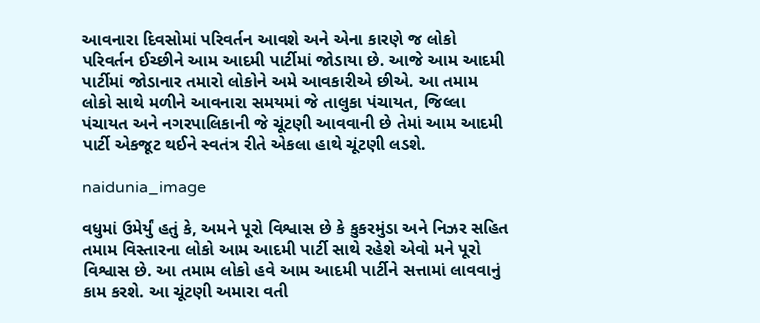આવનારા દિવસોમાં પરિવર્તન આવશે અને એના કારણે જ લોકો પરિવર્તન ઈચ્છીને આમ આદમી પાર્ટીમાં જોડાયા છે. આજે આમ આદમી પાર્ટીમાં જોડાનાર તમારો લોકોને અમે આવકારીએ છીએ. આ તમામ લોકો સાથે મળીને આવનારા સમયમાં જે તાલુકા પંચાયત, જિલ્લા પંચાયત અને નગરપાલિકાની જે ચૂંટણી આવવાની છે તેમાં આમ આદમી પાર્ટી એકજૂટ થઈને સ્વતંત્ર રીતે એકલા હાથે ચૂંટણી લડશે.

naidunia_image

વધુમાં ઉમેર્યું હતું કે, અમને પૂરો વિશ્વાસ છે કે કુકરમુંડા અને નિઝર સહિત તમામ વિસ્તારના લોકો આમ આદમી પાર્ટી સાથે રહેશે એવો મને પૂરો વિશ્વાસ છે. આ તમામ લોકો હવે આમ આદમી પાર્ટીને સત્તામાં લાવવાનું કામ કરશે. આ ચૂંટણી અમારા વતી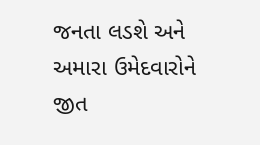જનતા લડશે અને અમારા ઉમેદવારોને જીત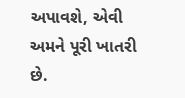અપાવશે, એવી અમને પૂરી ખાતરી છે.